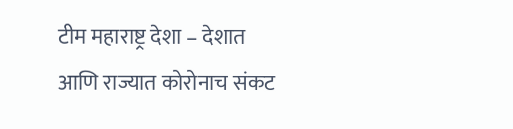टीम महाराष्ट्र देशा – देशात आणि राज्यात कोरोनाच संकट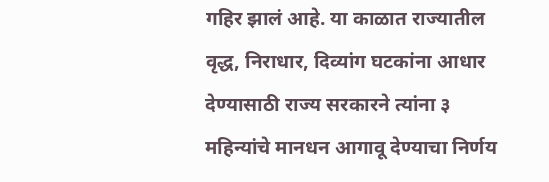गहिर झालं आहे. या काळात राज्यातील वृद्ध, निराधार, दिव्यांग घटकांना आधार देण्यासाठी राज्य सरकारने त्यांना ३ महिन्यांचे मानधन आगावू देण्याचा निर्णय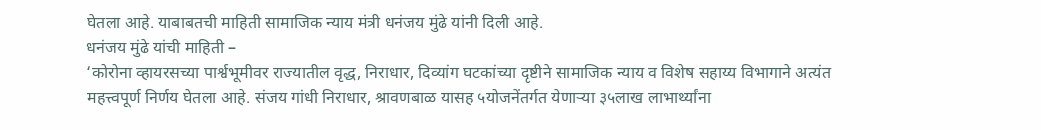घेतला आहे. याबाबतची माहिती सामाजिक न्याय मंत्री धनंजय मुंढे यांनी दिली आहे.
धनंजय मुंढे यांची माहिती –
‘कोरोना व्हायरसच्या पार्श्वभूमीवर राज्यातील वृद्ध, निराधार, दिव्यांग घटकांच्या दृष्टीने सामाजिक न्याय व विशेष सहाय्य विभागाने अत्यंत महत्त्वपूर्ण निर्णय घेतला आहे. संजय गांधी निराधार, श्रावणबाळ यासह ५योजनेंतर्गत येणाऱ्या ३५लाख लाभार्थ्यांना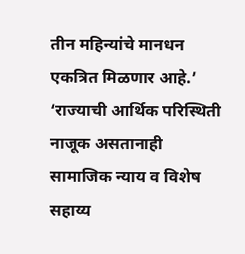तीन महिन्यांचे मानधन एकत्रित मिळणार आहे.’
‘राज्याची आर्थिक परिस्थिती नाजूक असतानाही सामाजिक न्याय व विशेष सहाय्य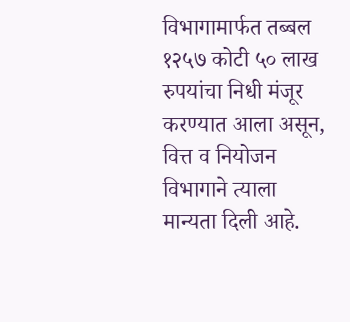विभागामार्फत तब्बल १२५७ कोटी ५० लाख रुपयांचा निधी मंजूर करण्यात आला असून, वित्त व नियोजन विभागाने त्याला मान्यता दिली आहे.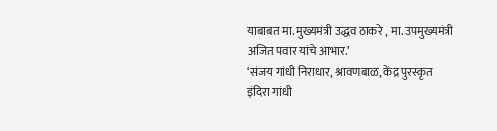याबाबत मा. मुख्यमंत्री उद्धव ठाकरे , मा. उपमुख्यमंत्री
अजित पवार यांचे आभार.’
‘संजय गांधी निराधार, श्रावणबाळ, केंद्र पुरस्कृत इंदिरा गांधी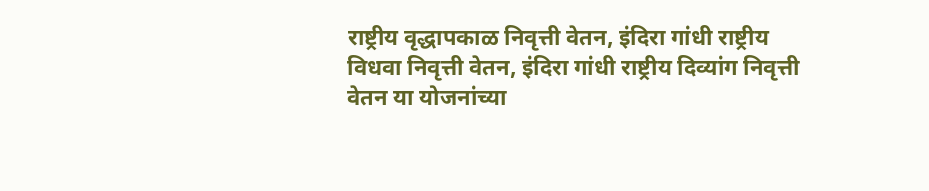राष्ट्रीय वृद्धापकाळ निवृत्ती वेतन, इंदिरा गांधी राष्ट्रीय विधवा निवृत्ती वेतन, इंदिरा गांधी राष्ट्रीय दिव्यांग निवृत्ती वेतन या योजनांच्या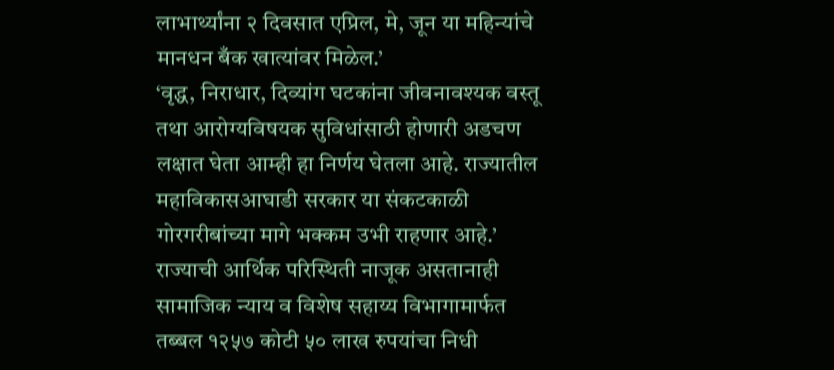लाभार्थ्यांना २ दिवसात एप्रिल, मे, जून या महिन्यांचे मानधन बँक खात्यांवर मिळेल.’
‘वृद्ध, निराधार, दिव्यांग घटकांना जीवनावश्यक वस्तू तथा आरोग्यविषयक सुविधांसाठी होणारी अडचण लक्षात घेता आम्ही हा निर्णय घेतला आहे. राज्यातील महाविकासआघाडी सरकार या संकटकाळी गोरगरीबांच्या मागे भक्कम उभी राहणार आहे.’
राज्याची आर्थिक परिस्थिती नाजूक असतानाही सामाजिक न्याय व विशेष सहाय्य विभागामार्फत तब्बल १२५७ कोटी ५० लाख रुपयांचा निधी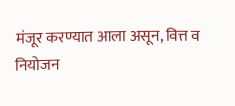मंजूर करण्यात आला असून, वित्त व नियोजन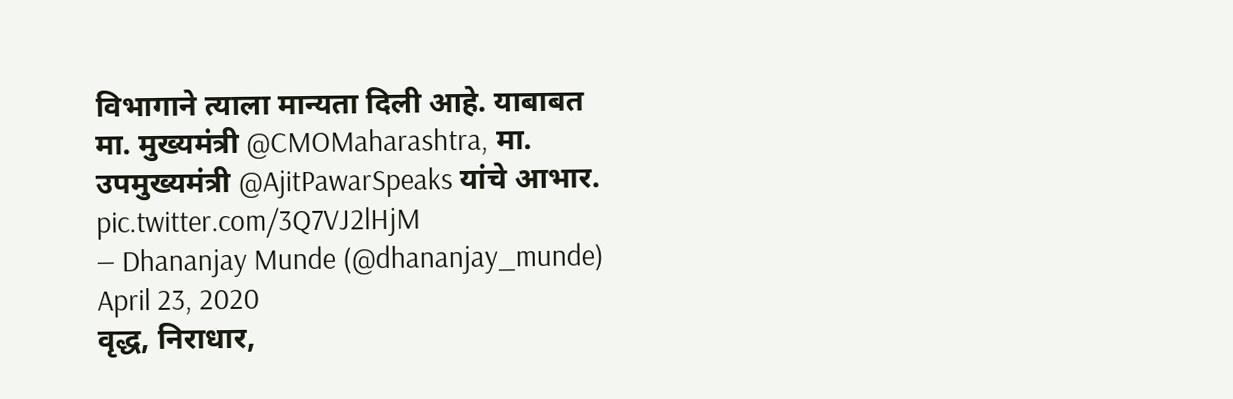विभागाने त्याला मान्यता दिली आहे. याबाबत मा. मुख्यमंत्री @CMOMaharashtra, मा. उपमुख्यमंत्री @AjitPawarSpeaks यांचे आभार. pic.twitter.com/3Q7VJ2lHjM
— Dhananjay Munde (@dhananjay_munde) April 23, 2020
वृद्ध, निराधार,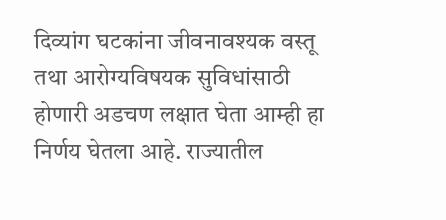दिव्यांग घटकांना जीवनावश्यक वस्तू तथा आरोग्यविषयक सुविधांसाठी होणारी अडचण लक्षात घेता आम्ही हा निर्णय घेतला आहे. राज्यातील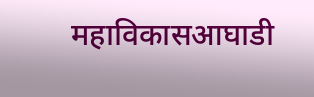महाविकासआघाडी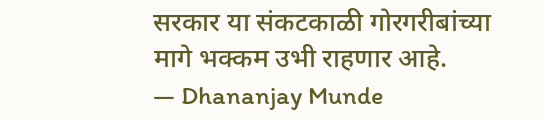सरकार या संकटकाळी गोरगरीबांच्या मागे भक्कम उभी राहणार आहे.
— Dhananjay Munde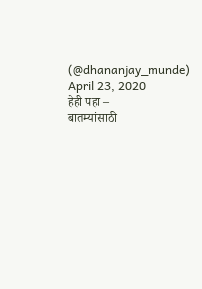(@dhananjay_munde) April 23, 2020
हेही पहा –
बातम्यांसाठी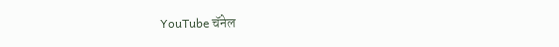YouTube चॅनेल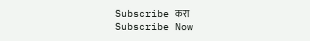Subscribe करा
Subscribe Now